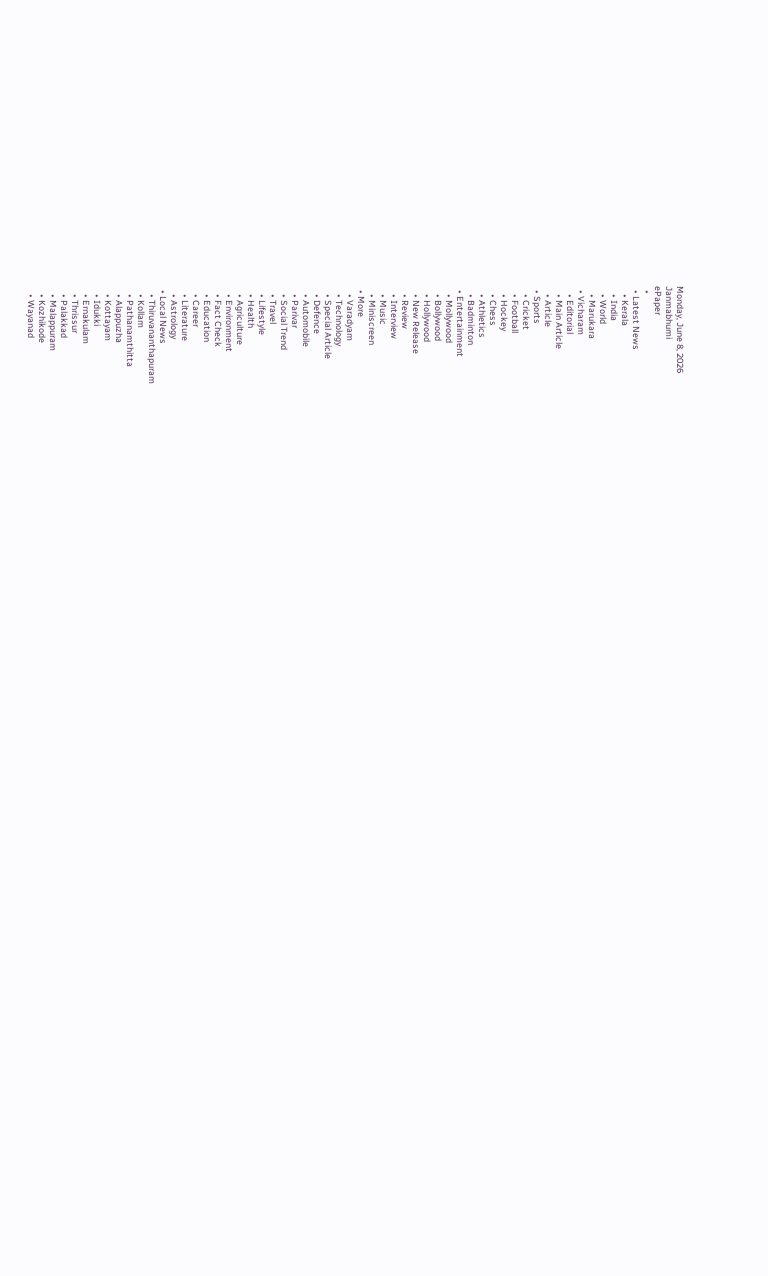Monday, June 8, 2026
Janmabhumi
ePaper
  •
  • Latest News
    • Kerala
    • India
    • World
    • Marukara
  • Vicharam
    • Editorial
    • Main Article
    • Article
  • Sports
    • Cricket
    • Football
    • Hockey
    • Chess
    • Athletics
    • Badminton
  • Entertainment
    • Mollywood
    • Bollywood
    • Hollywood
    • New Release
    • Review
    • Interview
    • Music
    • Miniscreen
  • More
    • Varadyam
    • Technology
    • Special Article
    • Defence
    • Automobile
    • Parivar
    • Social Trend
    • Travel
    • Lifestyle
    • Health
    • Agriculture
    • Environment
    • Fact Check
    • Education
    • Career
    • Literature
    • Astrology
  • Local News
    • Thiruvananthapuram
    • Kollam
    • Pathanamthitta
    • Alappuzha
    • Kottayam
    • Idukki
    • Ernakulam
    • Thrissur
    • Palakkad
    • Malappuram
    • Kozhikode
    • Wayanad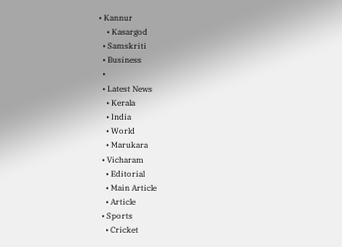• Kannur
    • Kasargod
  • Samskriti
  • Business
  •
  • Latest News
    • Kerala
    • India
    • World
    • Marukara
  • Vicharam
    • Editorial
    • Main Article
    • Article
  • Sports
    • Cricket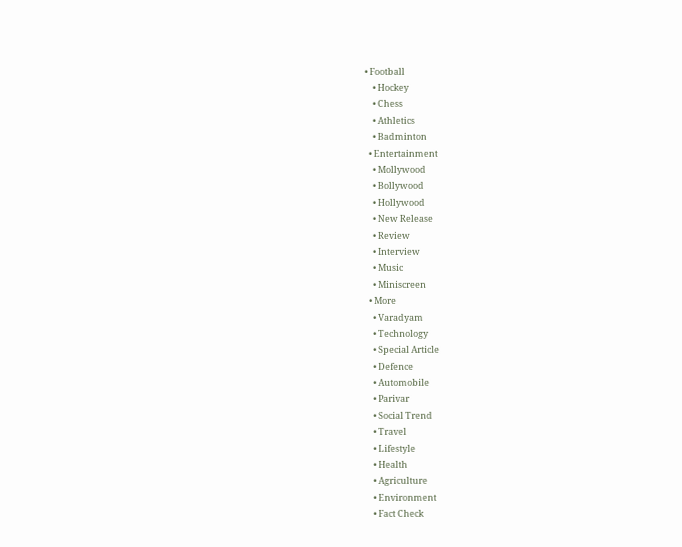• Football
    • Hockey
    • Chess
    • Athletics
    • Badminton
  • Entertainment
    • Mollywood
    • Bollywood
    • Hollywood
    • New Release
    • Review
    • Interview
    • Music
    • Miniscreen
  • More
    • Varadyam
    • Technology
    • Special Article
    • Defence
    • Automobile
    • Parivar
    • Social Trend
    • Travel
    • Lifestyle
    • Health
    • Agriculture
    • Environment
    • Fact Check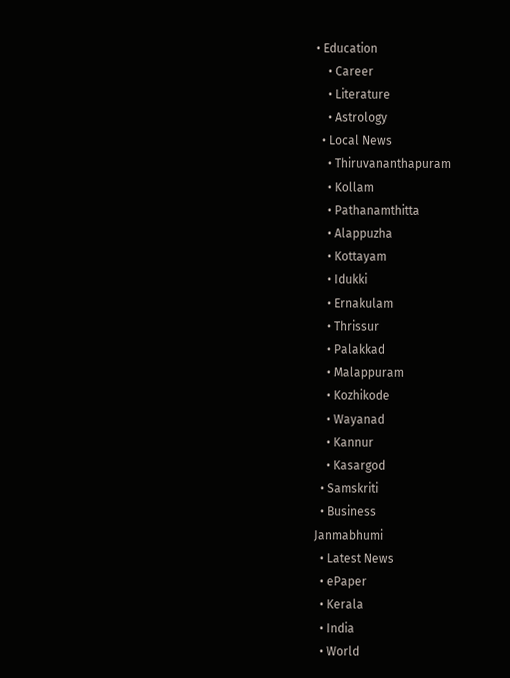• Education
    • Career
    • Literature
    • Astrology
  • Local News
    • Thiruvananthapuram
    • Kollam
    • Pathanamthitta
    • Alappuzha
    • Kottayam
    • Idukki
    • Ernakulam
    • Thrissur
    • Palakkad
    • Malappuram
    • Kozhikode
    • Wayanad
    • Kannur
    • Kasargod
  • Samskriti
  • Business
Janmabhumi
  • Latest News
  • ePaper
  • Kerala
  • India
  • World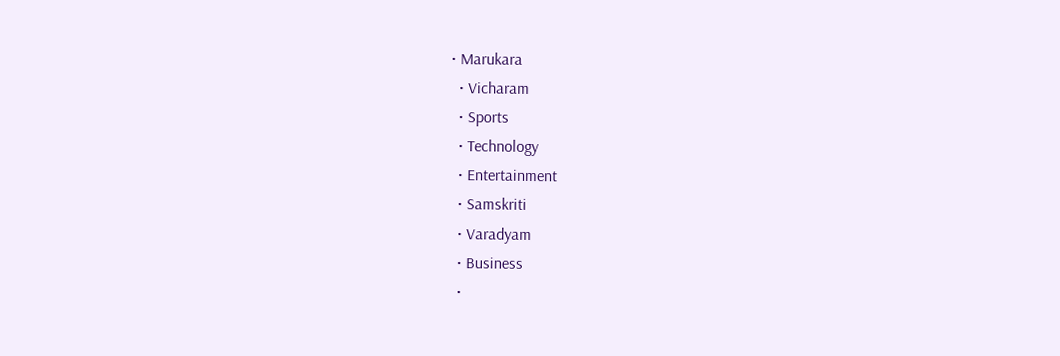• Marukara
  • Vicharam
  • Sports
  • Technology
  • Entertainment
  • Samskriti
  • Varadyam
  • Business
  •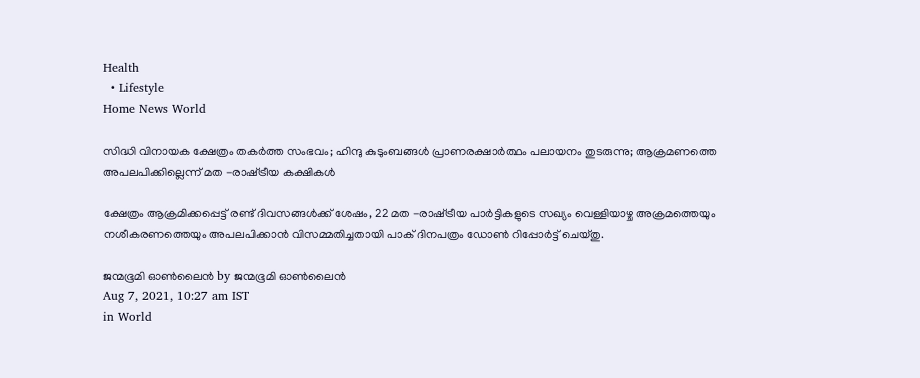Health
  • Lifestyle
Home News World

സിദ്ധി വിനായക ക്ഷേത്രം തകര്‍ത്ത സംഭവം; ഹിന്ദു കുടുംബങ്ങള്‍ പ്രാണരക്ഷാര്‍ത്ഥം പലായനം തുടരുന്നു; ആക്രമണത്തെ അപലപിക്കില്ലെന്ന് മത -രാഷ്‌ട്രീയ കക്ഷികള്‍

ക്ഷേത്രം ആക്രമിക്കപ്പെട്ട് രണ്ട് ദിവസങ്ങള്‍ക്ക് ശേഷം, 22 മത -രാഷ്‌ട്രീയ പാര്‍ട്ടികളുടെ സഖ്യം വെള്ളിയാഴ്ച അക്രമത്തെയും നശീകരണത്തെയും അപലപിക്കാന്‍ വിസമ്മതിച്ചതായി പാക് ദിനപത്രം ഡോണ്‍ റിപ്പോര്‍ട്ട് ചെയ്തു.

ജന്മഭൂമി ഓണ്‍ലൈന്‍ by ജന്മഭൂമി ഓണ്‍ലൈന്‍
Aug 7, 2021, 10:27 am IST
in World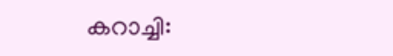കറാച്ചി: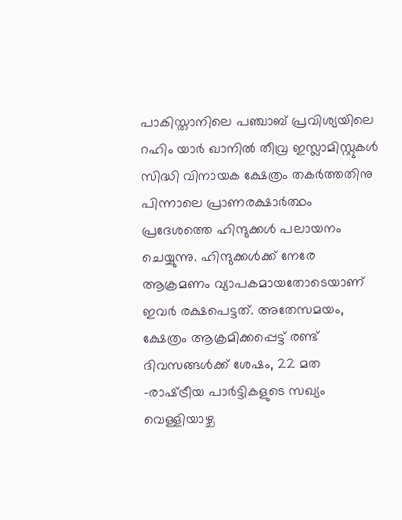പാകിസ്താനിലെ പഞ്ചാബ് പ്രവിശ്യയിലെ റഹിം യാര്‍ ഖാനില്‍ തീവ്ര ഇസ്ലാമിസ്റ്റുകള്‍ സിദ്ധി വിനായക ക്ഷേത്രം തകര്‍ത്തതിനു പിന്നാലെ പ്രാണരക്ഷാര്‍ത്ഥം പ്രദേശത്തെ ഹിന്ദുക്കള്‍ പലായനം ചെയ്യുന്നു. ഹിന്ദുക്കള്‍ക്ക് നേരേ ആക്രമണം വ്യാപകമായതോടെയാണ് ഇവര്‍ രക്ഷപെട്ടത്. അതേസമയം,  ക്ഷേത്രം ആക്രമിക്കപ്പെട്ട് രണ്ട് ദിവസങ്ങള്‍ക്ക് ശേഷം, 22 മത -രാഷ്‌ട്രീയ പാര്‍ട്ടികളുടെ സഖ്യം വെള്ളിയാഴ്ച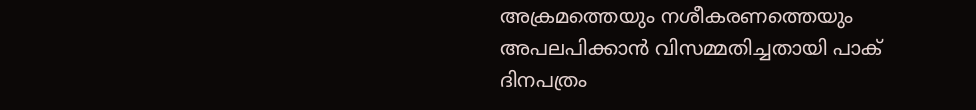അക്രമത്തെയും നശീകരണത്തെയും അപലപിക്കാന്‍ വിസമ്മതിച്ചതായി പാക് ദിനപത്രം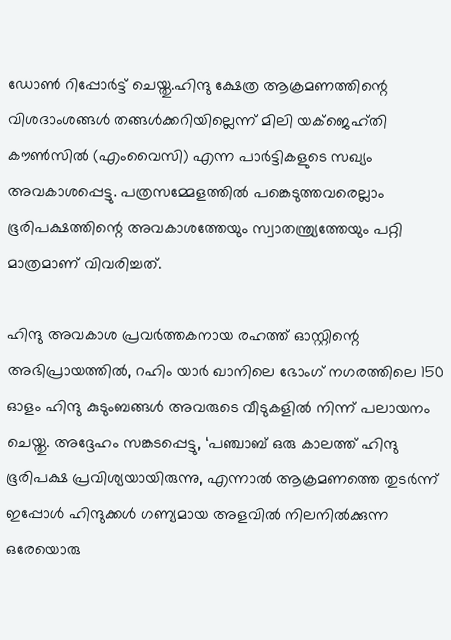ഡോണ്‍ റിപ്പോര്‍ട്ട് ചെയ്തു.ഹിന്ദു ക്ഷേത്ര ആക്രമണത്തിന്റെ വിശദാംശങ്ങള്‍ തങ്ങള്‍ക്കറിയില്ലെന്ന് മിലി യക്‌ജെഹ്തി കൗണ്‍സില്‍ (എംവൈസി) എന്ന പാര്‍ട്ടികളുടെ സഖ്യം അവകാശപ്പെട്ടു. പത്രസമ്മേളത്തില്‍ പങ്കെടുത്തവരെല്ലാം ഭൂരിപക്ഷത്തിന്റെ അവകാശത്തേയും സ്വാതന്ത്ര്യത്തേയും പറ്റി മാത്രമാണ് വിവരിച്ചത്.

ഹിന്ദു അവകാശ പ്രവര്‍ത്തകനായ രഹത്ത് ഓസ്റ്റിന്റെ അഭിപ്രായത്തില്‍, റഹിം യാര്‍ ഖാനിലെ ഭോംഗ് നഗരത്തിലെ 150 ഓളം ഹിന്ദു കുടുംബങ്ങള്‍ അവരുടെ വീടുകളില്‍ നിന്ന് പലായനം ചെയ്തു. അദ്ദേഹം സങ്കടപ്പെട്ടു, ‘പഞ്ചാബ് ഒരു കാലത്ത് ഹിന്ദു ഭൂരിപക്ഷ പ്രവിശ്യയായിരുന്നു, എന്നാല്‍ ആക്രമണത്തെ തുടര്‍ന്ന് ഇപ്പോള്‍ ഹിന്ദുക്കള്‍ ഗണ്യമായ അളവില്‍ നിലനില്‍ക്കുന്ന ഒരേയൊരു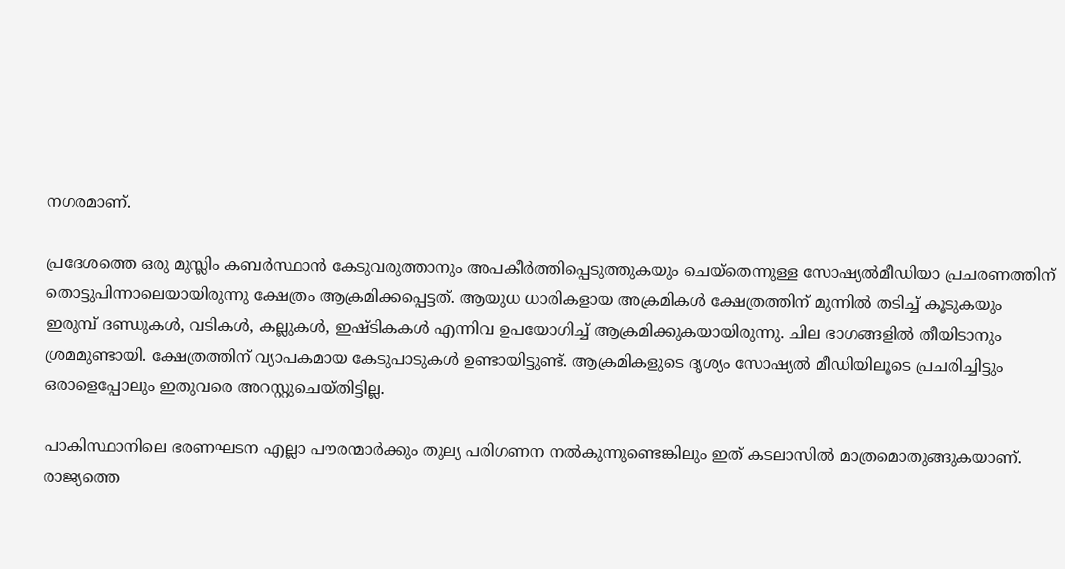നഗരമാണ്.

പ്രദേശത്തെ ഒരു മുസ്ലിം കബര്‍സ്ഥാന്‍ കേടുവരുത്താനും അപകീര്‍ത്തിപ്പെടുത്തുകയും ചെയ്തെന്നുള്ള സോഷ്യല്‍മീഡിയാ പ്രചരണത്തിന് തൊട്ടുപിന്നാലെയായിരുന്നു ക്ഷേത്രം ആക്രമിക്കപ്പെട്ടത്. ആയുധ ധാരികളായ അക്രമികള്‍ ക്ഷേത്രത്തിന് മുന്നില്‍ തടിച്ച് കൂടുകയും ഇരുമ്പ് ദണ്ഡുകള്‍, വടികള്‍, കല്ലുകള്‍, ഇഷ്ടികകള്‍ എന്നിവ ഉപയോഗിച്ച് ആക്രമിക്കുകയായിരുന്നു. ചില ഭാഗങ്ങളില്‍ തീയിടാനും ശ്രമമുണ്ടായി. ക്ഷേത്രത്തിന് വ്യാപകമായ കേടുപാടുകള്‍ ഉണ്ടായിട്ടുണ്ട്. ആക്രമികളുടെ ദൃശ്യം സോഷ്യല്‍ മീഡിയിലൂടെ പ്രചരിച്ചിട്ടും ഒരാളെപ്പോലും ഇതുവരെ അറസ്റ്റുചെയ്തിട്ടില്ല.

പാകിസ്ഥാനിലെ ഭരണഘടന എല്ലാ പൗരന്മാര്‍ക്കും തുല്യ പരിഗണന നല്‍കുന്നുണ്ടെങ്കിലും ഇത് കടലാസില്‍ മാത്രമൊതുങ്ങുകയാണ്. രാജ്യത്തെ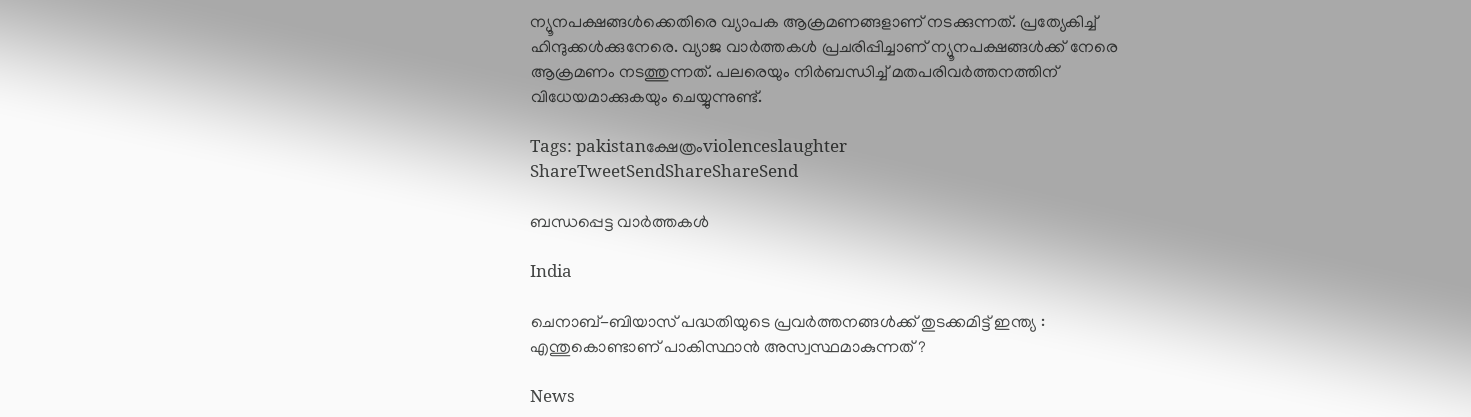ന്യൂനപക്ഷങ്ങള്‍ക്കെതിരെ വ്യാപക ആക്രമണങ്ങളാണ് നടക്കുന്നത്. പ്രത്യേകിച്ച് ഹിന്ദുക്കള്‍ക്കുനേരെ. വ്യാജ വാര്‍ത്തകള്‍ പ്രചരിപ്പിച്ചാണ് ന്യൂനപക്ഷങ്ങള്‍ക്ക് നേരെ ആക്രമണം നടത്തുന്നത്. പലരെയും നിര്‍ബന്ധിച്ച് മതപരിവര്‍ത്തനത്തിന് വിധേയമാക്കുകയും ചെയ്യുന്നുണ്ട്.

Tags: pakistanക്ഷേത്രംviolenceslaughter
ShareTweetSendShareShareSend

ബന്ധപ്പെട്ട വാര്‍ത്തകള്‍

India

ചെനാബ്-ബിയാസ് പദ്ധതിയുടെ പ്രവർത്തനങ്ങൾക്ക് തുടക്കമിട്ട് ഇന്ത്യ : എന്തുകൊണ്ടാണ് പാകിസ്ഥാൻ അസ്വസ്ഥമാകുന്നത് ?

News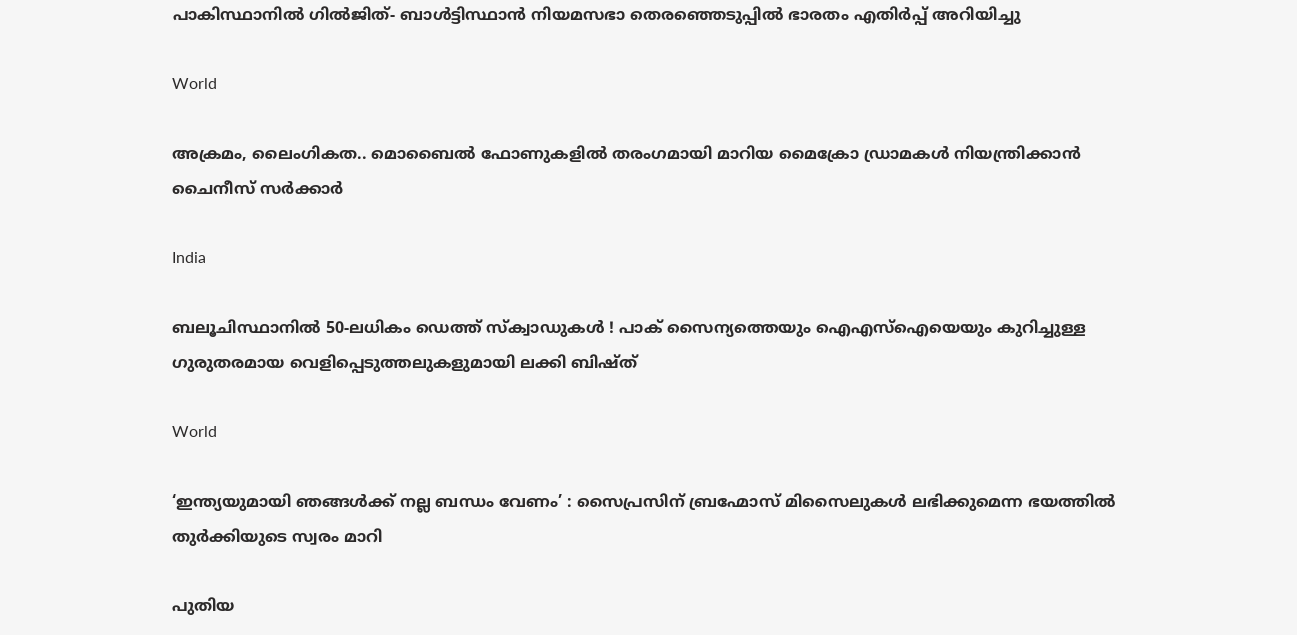പാകിസ്ഥാനിൽ ഗിൽജിത്- ബാൾട്ടിസ്ഥാൻ നിയമസഭാ തെരഞ്ഞെടുപ്പിൽ ഭാരതം എതിർപ്പ് അറിയിച്ചു

World

അക്രമം, ലൈംഗികത.. മൊബൈല്‍ ഫോണുകളില്‍ തരംഗമായി മാറിയ മൈക്രോ ഡ്രാമകള്‍ നിയന്ത്രിക്കാന്‍ ചൈനീസ് സര്‍ക്കാര്‍

India

ബലൂചിസ്ഥാനിൽ 50-ലധികം ഡെത്ത് സ്ക്വാഡുകൾ ! പാക് സൈന്യത്തെയും ഐഎസ്‌ഐയെയും കുറിച്ചുള്ള ഗുരുതരമായ വെളിപ്പെടുത്തലുകളുമായി ലക്കി ബിഷ്ത്

World

‘ഇന്ത്യയുമായി ഞങ്ങൾക്ക് നല്ല ബന്ധം വേണം’ : സൈപ്രസിന് ബ്രഹ്മോസ് മിസൈലുകൾ ലഭിക്കുമെന്ന ഭയത്തിൽ തുർക്കിയുടെ സ്വരം മാറി

പുതിയ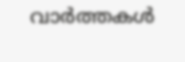വാര്‍ത്തകള്‍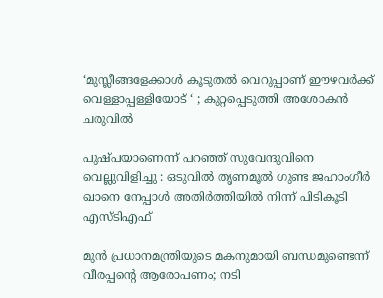‘മുസ്ലീങ്ങളേക്കാൾ കൂടുതൽ വെറുപ്പാണ് ഈഴവർക്ക് വെള്ളാപ്പള്ളിയോട് ‘ ; കുറ്റപ്പെടുത്തി അശോകൻ ചരുവിൽ

പുഷ്പയാണെന്ന് പറഞ്ഞ് സുവേന്ദുവിനെ വെല്ലുവിളിച്ചു : ഒടുവിൽ തൃണമൂൽ ഗുണ്ട ജഹാംഗീർ ഖാനെ നേപ്പാൾ അതിർത്തിയിൽ നിന്ന് പിടികൂടി എസ്ടിഎഫ്

മുൻ പ്രധാനമന്ത്രിയുടെ മകനുമായി ബന്ധമുണ്ടെന്ന് വീരപ്പന്റെ ആരോപണം; നടി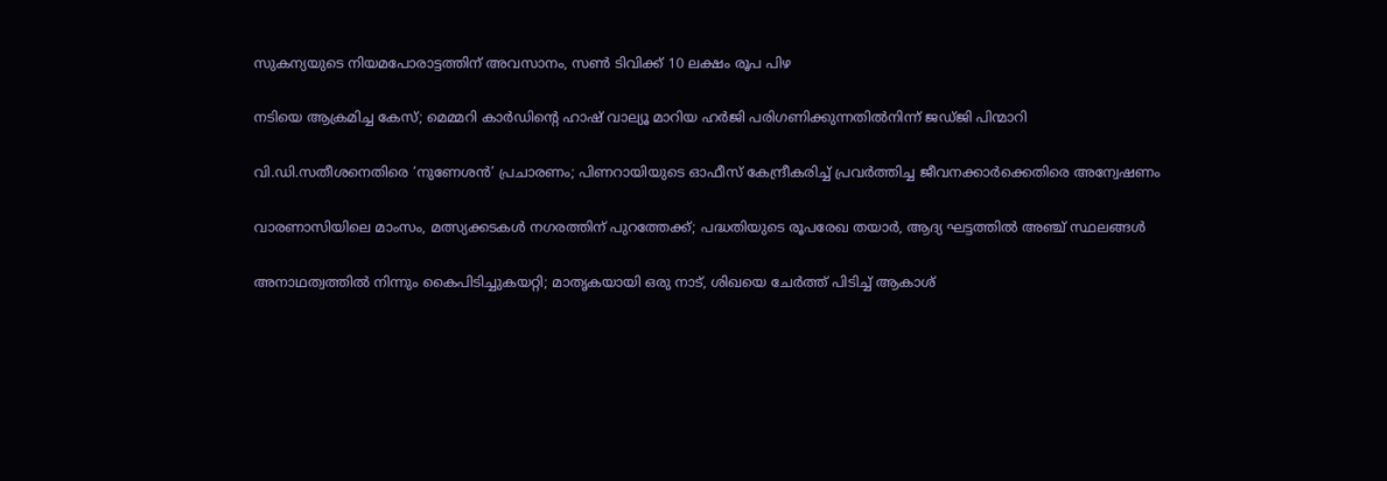സുകന്യയുടെ നിയമപോരാട്ടത്തിന് അവസാനം, സൺ ടിവിക്ക് 10 ലക്ഷം രൂപ പിഴ

നടിയെ ആക്രമിച്ച കേസ്; മെമ്മറി കാർഡിന്റെ ഹാഷ് വാല്യൂ മാറിയ ഹർജി പരിഗണിക്കുന്നതിൽനിന്ന് ജഡ്ജി പിന്മാറി

വി.ഡി.സതീശനെതിരെ ‘നുണേശൻ’ പ്രചാരണം; പിണറായിയുടെ ഓഫീസ് കേന്ദ്രീകരിച്ച് പ്രവർത്തിച്ച ജീവനക്കാർക്കെതിരെ അന്വേഷണം

വാരണാസിയിലെ മാംസം, മത്സ്യക്കടകൾ നഗരത്തിന് പുറത്തേക്ക്; പദ്ധതിയുടെ രൂപരേഖ തയാർ, ആദ്യ ഘട്ടത്തിൽ അഞ്ച് സ്ഥലങ്ങൾ

അനാഥത്വത്തില്‍ നിന്നും കൈപിടിച്ചുകയറ്റി; മാതൃകയായി ഒരു നാട്, ശിഖയെ ചേർത്ത് പിടിച്ച് ആകാശ്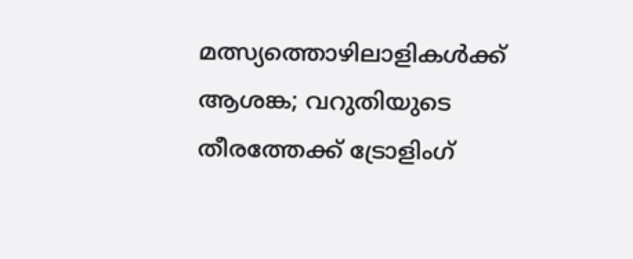മത്സ്യത്തൊഴിലാളികള്‍ക്ക് ആശങ്ക; വറുതിയുടെ തീരത്തേക്ക് ട്രോളിംഗ്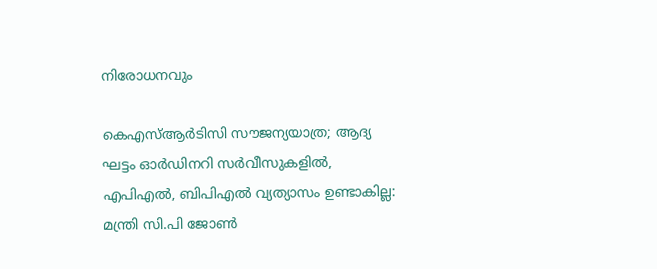നിരോധനവും

കെഎസ്ആർടിസി സൗജന്യയാത്ര; ആദ്യ ഘട്ടം ഓർഡിനറി സർവീസുകളിൽ, എപിഎൽ, ബിപിഎൽ വ്യത്യാസം ഉണ്ടാകില്ല: മന്ത്രി സി.പി ജോൺ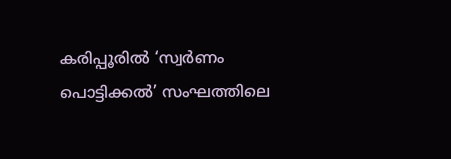കരിപ്പൂരിൽ ‘സ്വർണം പൊട്ടിക്കൽ’ സംഘത്തിലെ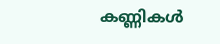കണ്ണികൾ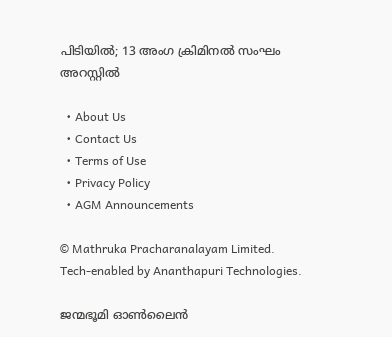പിടിയിൽ; 13 അംഗ ക്രിമിനൽ സംഘം അറസ്റ്റിൽ

  • About Us
  • Contact Us
  • Terms of Use
  • Privacy Policy
  • AGM Announcements

© Mathruka Pracharanalayam Limited.
Tech-enabled by Ananthapuri Technologies.

ജന്മഭൂമി ഓണ്‍ലൈന്‍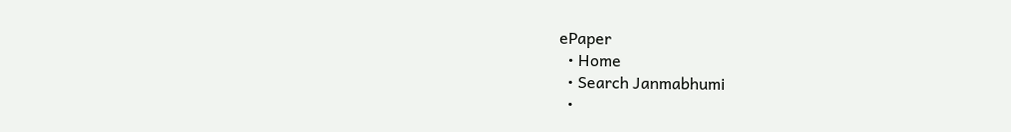ePaper
  • Home
  • Search Janmabhumi
  •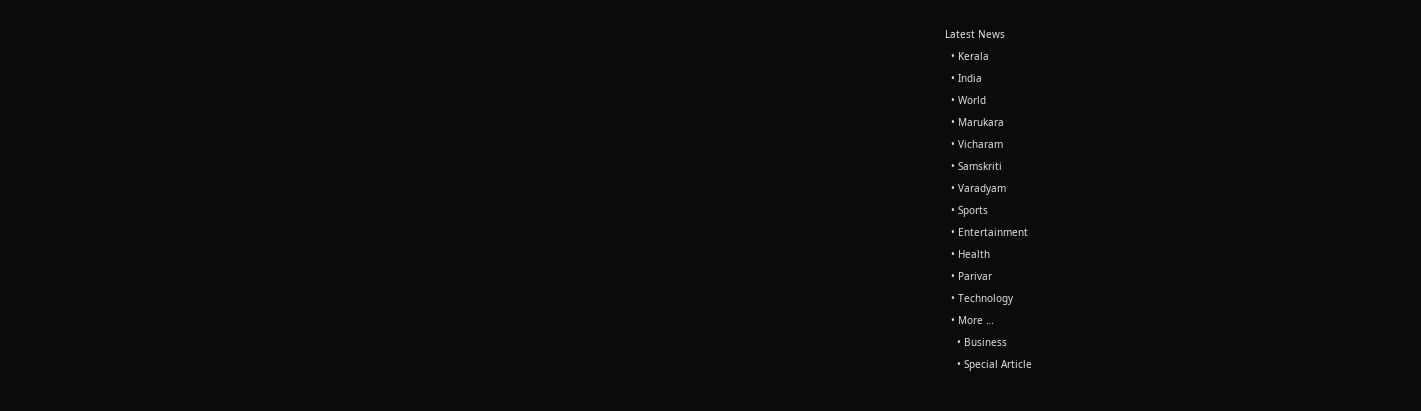Latest News
  • Kerala
  • India
  • World
  • Marukara
  • Vicharam
  • Samskriti
  • Varadyam
  • Sports
  • Entertainment
  • Health
  • Parivar
  • Technology
  • More …
    • Business
    • Special Article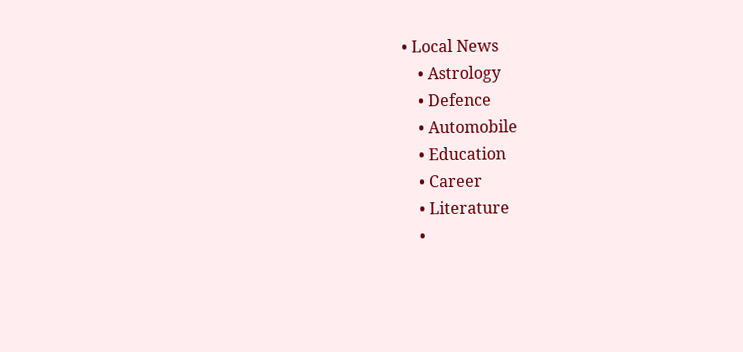• Local News
    • Astrology
    • Defence
    • Automobile
    • Education
    • Career
    • Literature
    •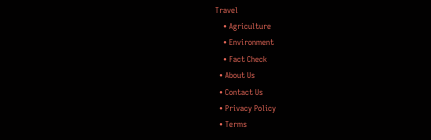Travel
    • Agriculture
    • Environment
    • Fact Check
  • About Us
  • Contact Us
  • Privacy Policy
  • Terms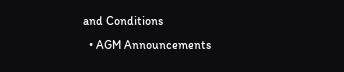and Conditions
  • AGM Announcements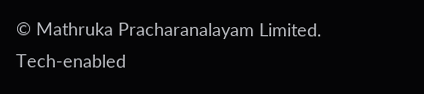© Mathruka Pracharanalayam Limited.
Tech-enabled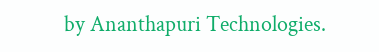by Ananthapuri Technologies.